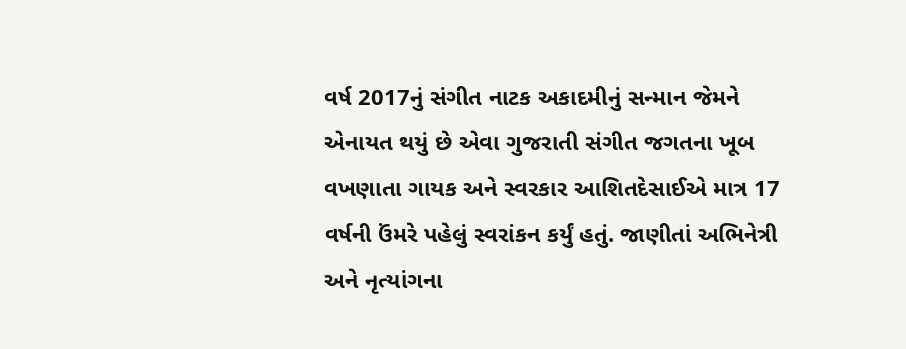વર્ષ 2017નું સંગીત નાટક અકાદમીનું સન્માન જેમને એનાયત થયું છે એવા ગુજરાતી સંગીત જગતના ખૂબ વખણાતા ગાયક અને સ્વરકાર આશિતદેસાઈએ માત્ર 17 વર્ષની ઉંમરે પહેલું સ્વરાંકન કર્યું હતું. જાણીતાં અભિનેત્રી અને નૃત્યાંગના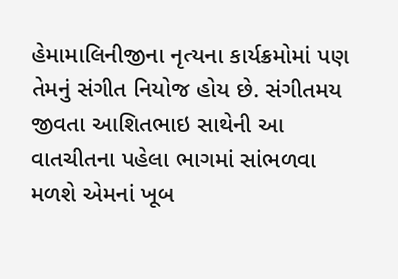હેમામાલિનીજીના નૃત્યના કાર્યક્રમોમાં પણ તેમનું સંગીત નિયોજ હોય છે. સંગીતમય જીવતા આશિતભાઇ સાથેની આ વાતચીતના પહેલા ભાગમાં સાંભળવા મળશે એમનાં ખૂબ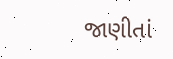જાણીતાં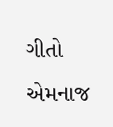ગીતો એમનાજ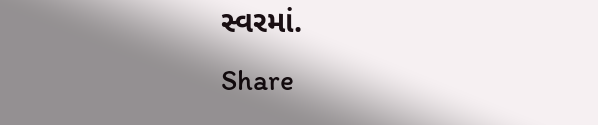સ્વરમાં.
Share